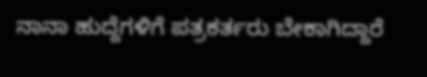ನಾನಾ ಹುದ್ದೆಗಳಿಗೆ ಪತ್ರಕರ್ತರು ಬೇಕಾಗಿದ್ದಾರೆ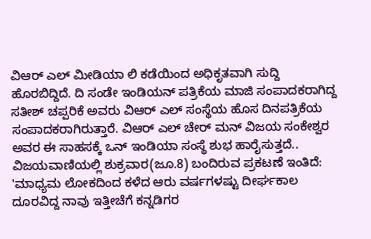ವಿಆರ್ ಎಲ್ ಮೀಡಿಯಾ ಲಿ ಕಡೆಯಿಂದ ಅಧಿಕೃತವಾಗಿ ಸುದ್ದಿ ಹೊರಬಿದ್ದಿದೆ. ದಿ ಸಂಡೇ ಇಂಡಿಯನ್ ಪತ್ರಿಕೆಯ ಮಾಜಿ ಸಂಪಾದಕರಾಗಿದ್ದ ಸತೀಶ್ ಚಪ್ಪರಿಕೆ ಅವರು ವಿಆರ್ ಎಲ್ ಸಂಸ್ಥೆಯ ಹೊಸ ದಿನಪತ್ರಿಕೆಯ ಸಂಪಾದಕರಾಗಿರುತ್ತಾರೆ. ವಿಆರ್ ಎಲ್ ಚೇರ್ ಮನ್ ವಿಜಯ ಸಂಕೇಶ್ವರ ಅವರ ಈ ಸಾಹಸಕ್ಕೆ ಒನ್ ಇಂಡಿಯಾ ಸಂಸ್ಥೆ ಶುಭ ಹಾರೈಸುತ್ತದೆ.. ವಿಜಯವಾಣಿಯಲ್ಲಿ ಶುಕ್ರವಾರ(ಜೂ.8) ಬಂದಿರುವ ಪ್ರಕಟಣೆ ಇಂತಿದೆ:
'ಮಾಧ್ಯಮ ಲೋಕದಿಂದ ಕಳೆದ ಆರು ವರ್ಷಗಳಷ್ಟು ದೀರ್ಘಕಾಲ ದೂರವಿದ್ದ ನಾವು ಇತ್ತೀಚೆಗೆ ಕನ್ನಡಿಗರ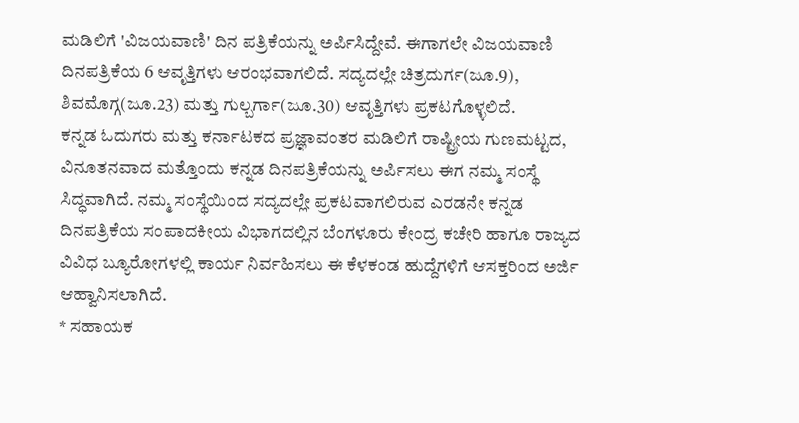ಮಡಿಲಿಗೆ 'ವಿಜಯವಾಣಿ' ದಿನ ಪತ್ರಿಕೆಯನ್ನು ಅರ್ಪಿಸಿದ್ದೇವೆ. ಈಗಾಗಲೇ ವಿಜಯವಾಣಿ ದಿನಪತ್ರಿಕೆಯ 6 ಆವೃತ್ತಿಗಳು ಆರಂಭವಾಗಲಿದೆ. ಸದ್ಯದಲ್ಲೇ ಚಿತ್ರದುರ್ಗ(ಜೂ.9), ಶಿವಮೊಗ್ಗ(ಜೂ.23) ಮತ್ತು ಗುಲ್ಬರ್ಗಾ(ಜೂ.30) ಆವೃತ್ತಿಗಳು ಪ್ರಕಟಗೊಳ್ಳಲಿದೆ.
ಕನ್ನಡ ಓದುಗರು ಮತ್ತು ಕರ್ನಾಟಕದ ಪ್ರಜ್ಞಾವಂತರ ಮಡಿಲಿಗೆ ರಾಷ್ಟ್ರೀಯ ಗುಣಮಟ್ಟದ, ವಿನೂತನವಾದ ಮತ್ತೊಂದು ಕನ್ನಡ ದಿನಪತ್ರಿಕೆಯನ್ನು ಅರ್ಪಿಸಲು ಈಗ ನಮ್ಮ ಸಂಸ್ಥೆ ಸಿದ್ಧವಾಗಿದೆ. ನಮ್ಮ ಸಂಸ್ಥೆಯಿಂದ ಸದ್ಯದಲ್ಲೇ ಪ್ರಕಟವಾಗಲಿರುವ ಎರಡನೇ ಕನ್ನಡ ದಿನಪತ್ರಿಕೆಯ ಸಂಪಾದಕೀಯ ವಿಭಾಗದಲ್ಲಿನ ಬೆಂಗಳೂರು ಕೇಂದ್ರ ಕಚೇರಿ ಹಾಗೂ ರಾಜ್ಯದ ವಿವಿಧ ಬ್ಯೂರೋಗಳಲ್ಲಿ ಕಾರ್ಯ ನಿರ್ವಹಿಸಲು ಈ ಕೆಳಕಂಡ ಹುದ್ದೆಗಳಿಗೆ ಆಸಕ್ತರಿಂದ ಅರ್ಜಿ ಆಹ್ವಾನಿಸಲಾಗಿದೆ.
* ಸಹಾಯಕ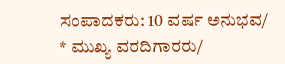ಸಂಪಾದಕರು: 10 ವರ್ಷ ಅನುಭವ/
* ಮುಖ್ಯ ವರದಿಗಾರರು/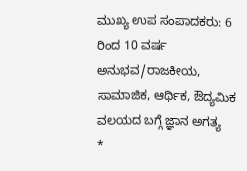ಮುಖ್ಯ ಉಪ ಸಂಪಾದಕರು: 6 ರಿಂದ 10 ವರ್ಷ ಅನುಭವ/ರಾಜಕೀಯ, ಸಾಮಾಜಿಕ, ಆರ್ಥಿಕ, ಔದ್ಯಮಿಕ ವಲಯದ ಬಗ್ಗೆ ಜ್ಞಾನ ಅಗತ್ಯ
*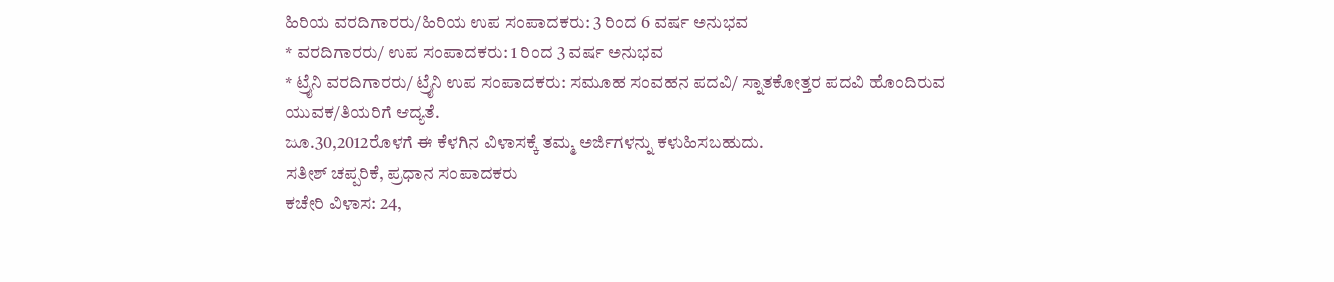ಹಿರಿಯ ವರದಿಗಾರರು/ಹಿರಿಯ ಉಪ ಸಂಪಾದಕರು: 3 ರಿಂದ 6 ವರ್ಷ ಅನುಭವ
* ವರದಿಗಾರರು/ ಉಪ ಸಂಪಾದಕರು: 1 ರಿಂದ 3 ವರ್ಷ ಅನುಭವ
* ಟ್ರೈನಿ ವರದಿಗಾರರು/ ಟ್ರೈನಿ ಉಪ ಸಂಪಾದಕರು: ಸಮೂಹ ಸಂವಹನ ಪದವಿ/ ಸ್ನಾತಕೋತ್ತರ ಪದವಿ ಹೊಂದಿರುವ ಯುವಕ/ತಿಯರಿಗೆ ಆದ್ಯತೆ.
ಜೂ.30,2012ರೊಳಗೆ ಈ ಕೆಳಗಿನ ವಿಳಾಸಕ್ಕೆ ತಮ್ಮ ಅರ್ಜಿಗಳನ್ನು ಕಳುಹಿಸಬಹುದು.
ಸತೀಶ್ ಚಪ್ಪರಿಕೆ, ಪ್ರಧಾನ ಸಂಪಾದಕರು
ಕಚೇರಿ ವಿಳಾಸ: 24,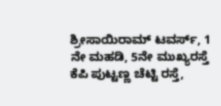ಶ್ರೀಸಾಯಿರಾಮ್ ಟವರ್ಸ್, 1 ನೇ ಮಹಡಿ, 5ನೇ ಮುಖ್ಯರಸ್ತೆ
ಕೆಪಿ ಪುಟ್ಟಣ್ಣ ಚೆಟ್ಟಿ ರಸ್ತೆ,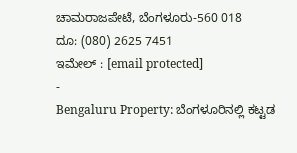ಚಾಮರಾಜಪೇಟೆ, ಬೆಂಗಳೂರು-560 018
ದೂ: (080) 2625 7451
ಇಮೇಲ್ : [email protected]
-
Bengaluru Property: ಬೆಂಗಳೂರಿನಲ್ಲಿ ಕಟ್ಟಡ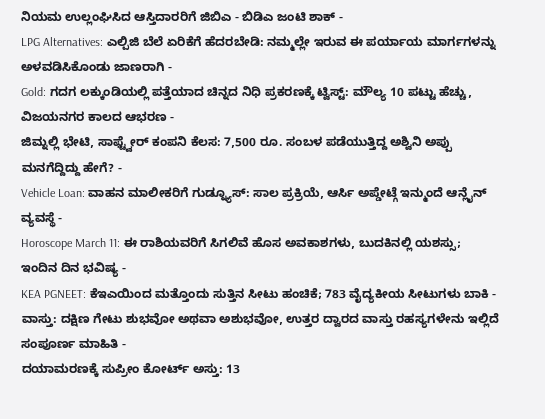ನಿಯಮ ಉಲ್ಲಂಘಿಸಿದ ಆಸ್ತಿದಾರರಿಗೆ ಜಿಬಿಎ - ಬಿಡಿಎ ಜಂಟಿ ಶಾಕ್ -
LPG Alternatives: ಎಲ್ಪಿಜಿ ಬೆಲೆ ಏರಿಕೆಗೆ ಹೆದರಬೇಡಿ: ನಮ್ಮಲ್ಲೇ ಇರುವ ಈ ಪರ್ಯಾಯ ಮಾರ್ಗಗಳನ್ನು ಅಳವಡಿಸಿಕೊಂಡು ಜಾಣರಾಗಿ -
Gold: ಗದಗ ಲಕ್ಕುಂಡಿಯಲ್ಲಿ ಪತ್ತೆಯಾದ ಚಿನ್ನದ ನಿಧಿ ಪ್ರಕರಣಕ್ಕೆ ಟ್ವಿಸ್ಟ್: ಮೌಲ್ಯ 10 ಪಟ್ಟು ಹೆಚ್ಚು, ವಿಜಯನಗರ ಕಾಲದ ಆಭರಣ -
ಜಿಮ್ನಲ್ಲಿ ಭೇಟಿ, ಸಾಫ್ಟ್ವೇರ್ ಕಂಪನಿ ಕೆಲಸ: 7,500 ರೂ. ಸಂಬಳ ಪಡೆಯುತ್ತಿದ್ದ ಅಶ್ವಿನಿ ಅಪ್ಪು ಮನಗೆದ್ದಿದ್ದು ಹೇಗೆ? -
Vehicle Loan: ವಾಹನ ಮಾಲೀಕರಿಗೆ ಗುಡ್ನ್ಯೂಸ್: ಸಾಲ ಪ್ರಕ್ರಿಯೆ, ಆರ್ಸಿ ಅಪ್ಡೇಟ್ಗೆ ಇನ್ಮುಂದೆ ಆನ್ಲೈನ್ ವ್ಯವಸ್ಥೆ -
Horoscope March 11: ಈ ರಾಶಿಯವರಿಗೆ ಸಿಗಲಿವೆ ಹೊಸ ಅವಕಾಶಗಳು, ಬುದಕಿನಲ್ಲಿ ಯಶಸ್ಸು; ಇಂದಿನ ದಿನ ಭವಿಷ್ಯ -
KEA PGNEET: ಕೆಇಎಯಿಂದ ಮತ್ತೊಂದು ಸುತ್ತಿನ ಸೀಟು ಹಂಚಿಕೆ; 783 ವೈದ್ಯಕೀಯ ಸೀಟುಗಳು ಬಾಕಿ -
ವಾಸ್ತು: ದಕ್ಷಿಣ ಗೇಟು ಶುಭವೋ ಅಥವಾ ಅಶುಭವೋ, ಉತ್ತರ ದ್ವಾರದ ವಾಸ್ತು ರಹಸ್ಯಗಳೇನು ಇಲ್ಲಿದೆ ಸಂಪೂರ್ಣ ಮಾಹಿತಿ -
ದಯಾಮರಣಕ್ಕೆ ಸುಪ್ರೀಂ ಕೋರ್ಟ್ ಅಸ್ತು: 13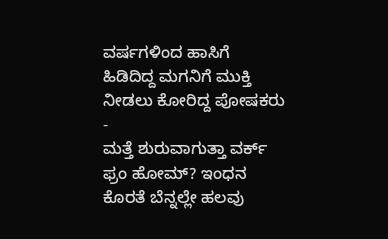ವರ್ಷಗಳಿಂದ ಹಾಸಿಗೆ ಹಿಡಿದಿದ್ದ ಮಗನಿಗೆ ಮುಕ್ತಿ ನೀಡಲು ಕೋರಿದ್ದ ಪೋಷಕರು -
ಮತ್ತೆ ಶುರುವಾಗುತ್ತಾ ವರ್ಕ್ ಫ್ರಂ ಹೋಮ್? ಇಂಧನ ಕೊರತೆ ಬೆನ್ನಲ್ಲೇ ಹಲವು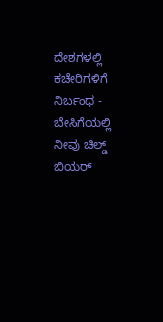ದೇಶಗಳಲ್ಲಿ ಕಚೇರಿಗಳಿಗೆ ನಿರ್ಬಂಧ -
ಬೇಸಿಗೆಯಲ್ಲಿ ನೀವು ಚಿಲ್ಡ್ ಬಿಯರ್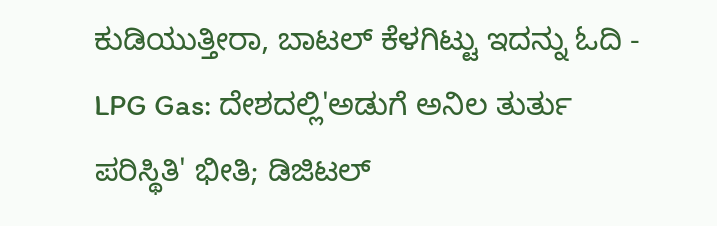ಕುಡಿಯುತ್ತೀರಾ, ಬಾಟಲ್ ಕೆಳಗಿಟ್ಟು ಇದನ್ನು ಓದಿ -
LPG Gas: ದೇಶದಲ್ಲಿ'ಅಡುಗೆ ಅನಿಲ ತುರ್ತು ಪರಿಸ್ಥಿತಿ' ಭೀತಿ; ಡಿಜಿಟಲ್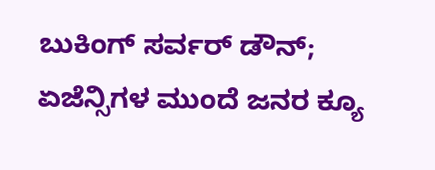ಬುಕಿಂಗ್ ಸರ್ವರ್ ಡೌನ್; ಏಜೆನ್ಸಿಗಳ ಮುಂದೆ ಜನರ ಕ್ಯೂ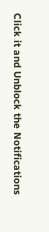Click it and Unblock the Notifications